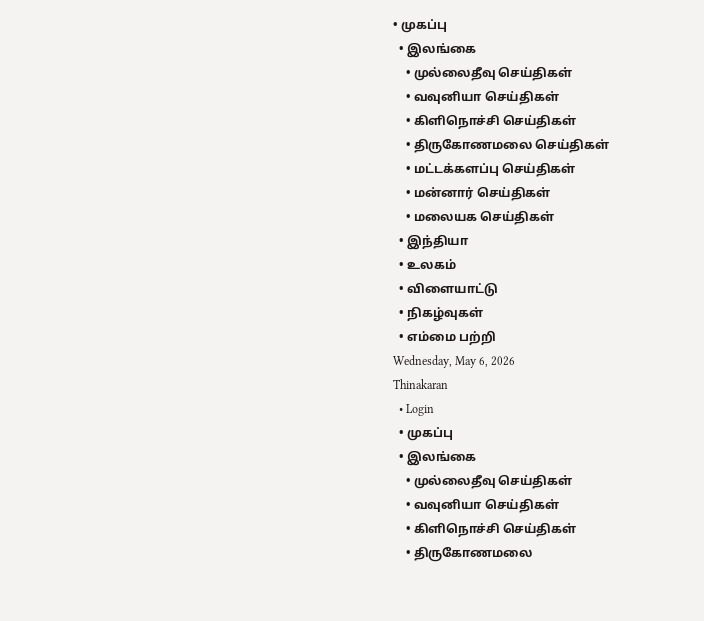• முகப்பு
  • இலங்கை
    • முல்லைதீவு செய்திகள்
    • வவுனியா செய்திகள்
    • கிளிநொச்சி செய்திகள்
    • திருகோணமலை செய்திகள்
    • மட்டக்களப்பு செய்திகள்
    • மன்னார் செய்திகள்
    • மலையக செய்திகள்
  • இந்தியா
  • உலகம்
  • விளையாட்டு
  • நிகழ்வுகள்
  • எம்மை பற்றி
Wednesday, May 6, 2026
Thinakaran
  • Login
  • முகப்பு
  • இலங்கை
    • முல்லைதீவு செய்திகள்
    • வவுனியா செய்திகள்
    • கிளிநொச்சி செய்திகள்
    • திருகோணமலை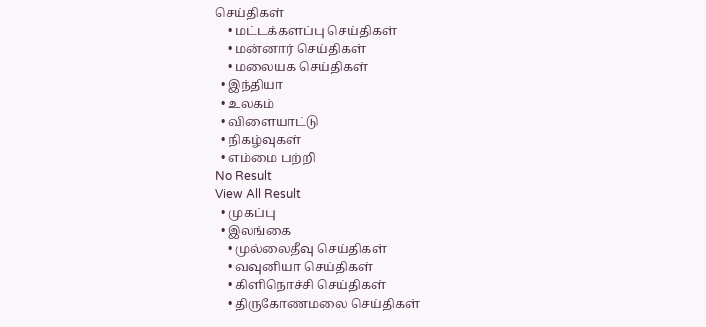செய்திகள்
    • மட்டக்களப்பு செய்திகள்
    • மன்னார் செய்திகள்
    • மலையக செய்திகள்
  • இந்தியா
  • உலகம்
  • விளையாட்டு
  • நிகழ்வுகள்
  • எம்மை பற்றி
No Result
View All Result
  • முகப்பு
  • இலங்கை
    • முல்லைதீவு செய்திகள்
    • வவுனியா செய்திகள்
    • கிளிநொச்சி செய்திகள்
    • திருகோணமலை செய்திகள்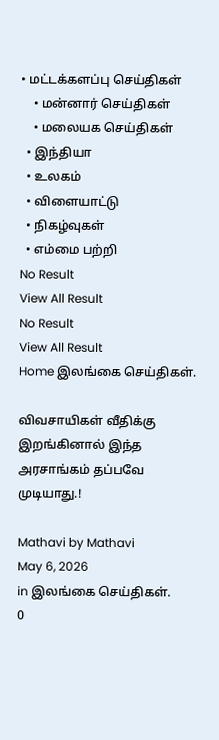• மட்டக்களப்பு செய்திகள்
    • மன்னார் செய்திகள்
    • மலையக செய்திகள்
  • இந்தியா
  • உலகம்
  • விளையாட்டு
  • நிகழ்வுகள்
  • எம்மை பற்றி
No Result
View All Result
No Result
View All Result
Home இலங்கை செய்திகள்.

விவசாயிகள் வீதிக்கு இறங்கினால் இந்த அரசாங்கம் தப்பவே முடியாது.!

Mathavi by Mathavi
May 6, 2026
in இலங்கை செய்திகள்.
0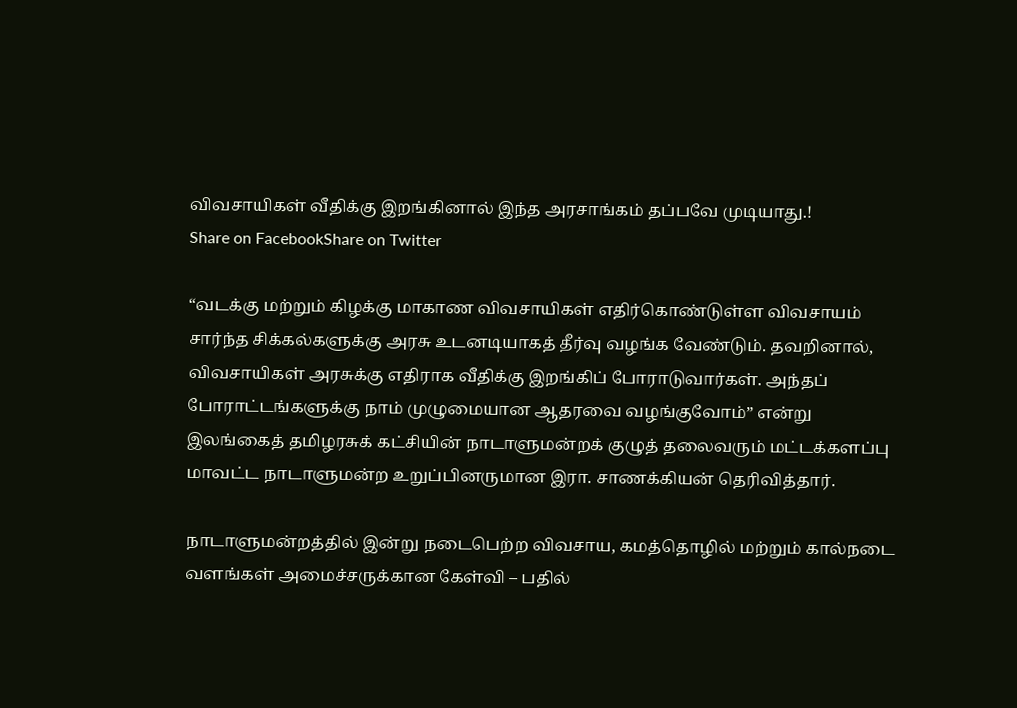விவசாயிகள் வீதிக்கு இறங்கினால் இந்த அரசாங்கம் தப்பவே முடியாது.!
Share on FacebookShare on Twitter

“வடக்கு மற்றும் கிழக்கு மாகாண விவசாயிகள் எதிர்கொண்டுள்ள விவசாயம் சார்ந்த சிக்கல்களுக்கு அரசு உடனடியாகத் தீர்வு வழங்க வேண்டும். தவறினால், விவசாயிகள் அரசுக்கு எதிராக வீதிக்கு இறங்கிப் போராடுவார்கள். அந்தப் போராட்டங்களுக்கு நாம் முழுமையான ஆதரவை வழங்குவோம்” என்று இலங்கைத் தமிழரசுக் கட்சியின் நாடாளுமன்றக் குழுத் தலைவரும் மட்டக்களப்பு மாவட்ட நாடாளுமன்ற உறுப்பினருமான இரா. சாணக்கியன் தெரிவித்தார்.

நாடாளுமன்றத்தில் இன்று நடைபெற்ற விவசாய, கமத்தொழில் மற்றும் கால்நடை வளங்கள் அமைச்சருக்கான கேள்வி – பதில்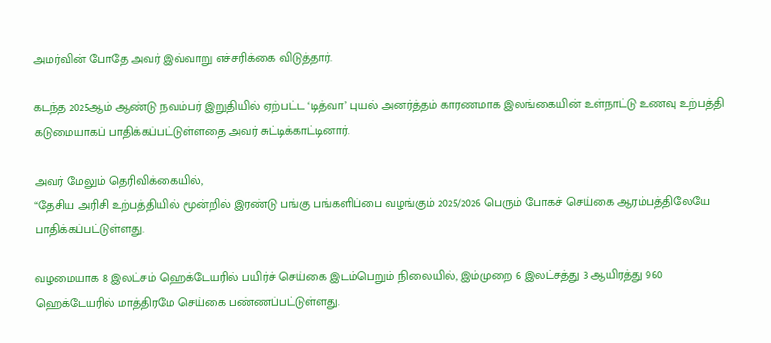அமர்வின் போதே அவர் இவ்வாறு எச்சரிக்கை விடுத்தார்.

கடந்த 2025ஆம் ஆண்டு நவம்பர் இறுதியில் ஏற்பட்ட ‘டித்வா’ புயல் அனர்த்தம் காரணமாக இலங்கையின் உள்நாட்டு உணவு உற்பத்தி கடுமையாகப் பாதிக்கப்பட்டுள்ளதை அவர் சுட்டிக்காட்டினார்.

அவர் மேலும் தெரிவிக்கையில்,
“தேசிய அரிசி உற்பத்தியில் மூன்றில் இரண்டு பங்கு பங்களிப்பை வழங்கும் 2025/2026 பெரும் போகச் செய்கை ஆரம்பத்திலேயே பாதிக்கப்பட்டுள்ளது.

வழமையாக 8 இலட்சம் ஹெக்டேயரில் பயிர்ச் செய்கை இடம்பெறும் நிலையில், இம்முறை 6 இலட்சத்து 3 ஆயிரத்து 960 ஹெக்டேயரில் மாத்திரமே செய்கை பண்ணப்பட்டுள்ளது.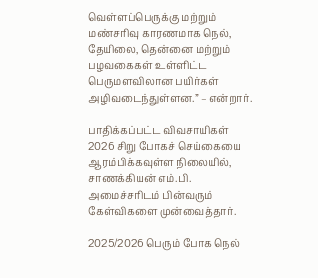வெள்ளப்பெருக்கு மற்றும் மண்சரிவு காரணமாக நெல், தேயிலை, தென்னை மற்றும் பழவகைகள் உள்ளிட்ட பெருமளவிலான பயிர்கள் அழிவடைந்துள்ளன.” – என்றார்.

பாதிக்கப்பட்ட விவசாயிகள் 2026 சிறு போகச் செய்கையை ஆரம்பிக்கவுள்ள நிலையில், சாணக்கியன் எம்.பி. அமைச்சரிடம் பின்வரும் கேள்விகளை முன்வைத்தார்.

2025/2026 பெரும் போக நெல்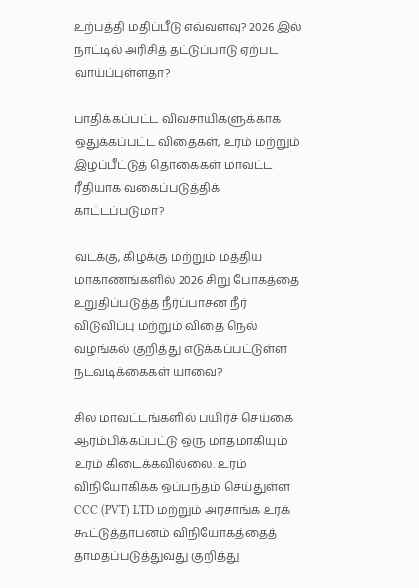உற்பத்தி மதிப்பீடு எவ்வளவு? 2026 இல் நாட்டில் அரிசித் தட்டுப்பாடு ஏற்பட வாய்ப்புள்ளதா?

பாதிக்கப்பட்ட விவசாயிகளுக்காக ஒதுக்கப்பட்ட விதைகள், உரம் மற்றும் இழப்பீட்டுத் தொகைகள் மாவட்ட ரீதியாக வகைப்படுத்திக் காட்டப்படுமா?

வடக்கு, கிழக்கு மற்றும் மத்திய மாகாணங்களில் 2026 சிறு போகத்தை உறுதிப்படுத்த நீர்ப்பாசன நீர் விடுவிப்பு மற்றும் விதை நெல் வழங்கல் குறித்து எடுக்கப்பட்டுள்ள நடவடிக்கைகள் யாவை?

சில மாவட்டங்களில் பயிர்ச் செய்கை ஆரம்பிக்கப்பட்டு ஒரு மாதமாகியும் உரம் கிடைக்கவில்லை. உரம் விநியோகிக்க ஒப்பந்தம் செய்துள்ள CCC (PVT) LTD மற்றும் அரசாங்க உரக் கூட்டுத்தாபனம் விநியோகத்தைத் தாமதப்படுத்துவது குறித்து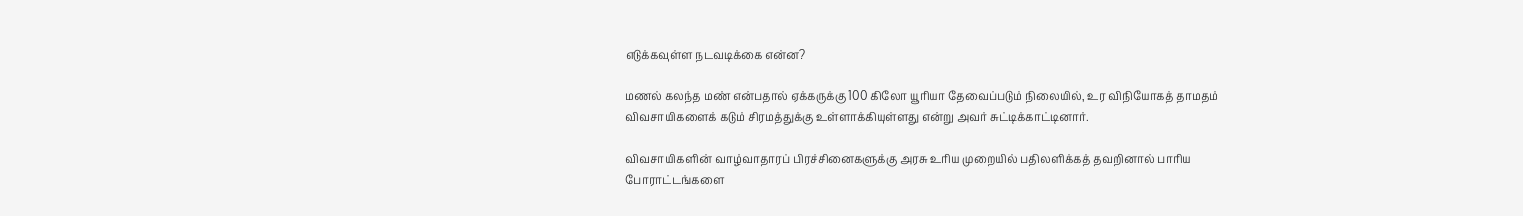எடுக்கவுள்ள நடவடிக்கை என்ன?

மணல் கலந்த மண் என்பதால் ஏக்கருக்கு 100 கிலோ யூரியா தேவைப்படும் நிலையில், உர விநியோகத் தாமதம் விவசாயிகளைக் கடும் சிரமத்துக்கு உள்ளாக்கியுள்ளது என்று அவர் சுட்டிக்காட்டினார்.

விவசாயிகளின் வாழ்வாதாரப் பிரச்சினைகளுக்கு அரசு உரிய முறையில் பதிலளிக்கத் தவறினால் பாரிய போராட்டங்களை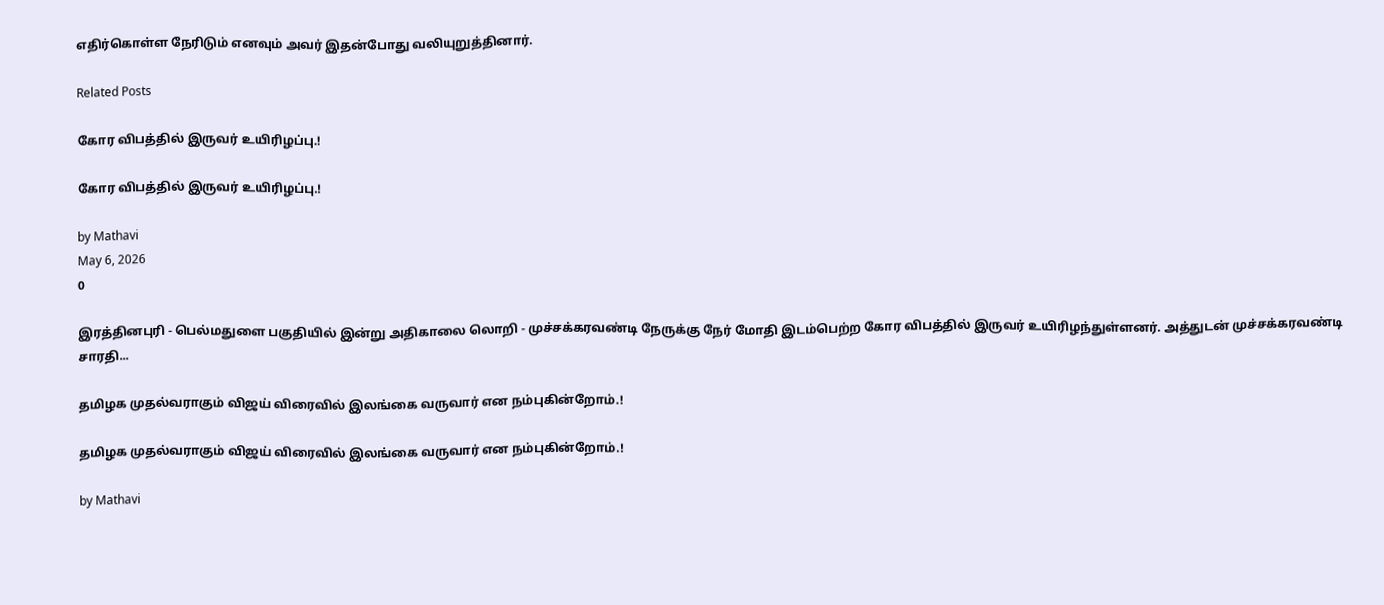எதிர்கொள்ள நேரிடும் எனவும் அவர் இதன்போது வலியுறுத்தினார்.

Related Posts

கோர விபத்தில் இருவர் உயிரிழப்பு.!

கோர விபத்தில் இருவர் உயிரிழப்பு.!

by Mathavi
May 6, 2026
0

இரத்தினபுரி - பெல்மதுளை பகுதியில் இன்று அதிகாலை லொறி - முச்சக்கரவண்டி நேருக்கு நேர் மோதி இடம்பெற்ற கோர விபத்தில் இருவர் உயிரிழந்துள்ளனர். அத்துடன் முச்சக்கரவண்டி சாரதி...

தமிழக முதல்வராகும் விஜய் விரைவில் இலங்கை வருவார் என நம்புகின்றோம்.!

தமிழக முதல்வராகும் விஜய் விரைவில் இலங்கை வருவார் என நம்புகின்றோம்.!

by Mathavi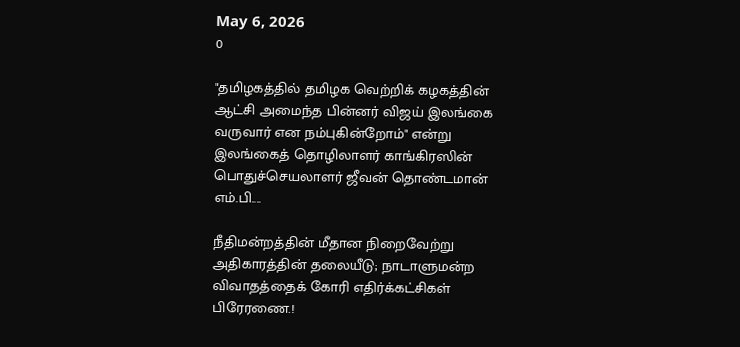May 6, 2026
0

"தமிழகத்தில் தமிழக வெற்றிக் கழகத்தின் ஆட்சி அமைந்த பின்னர் விஜய் இலங்கை வருவார் என நம்புகின்றோம்" என்று இலங்கைத் தொழிலாளர் காங்கிரஸின் பொதுச்செயலாளர் ஜீவன் தொண்டமான் எம்.பி....

நீதிமன்றத்தின் மீதான நிறைவேற்று அதிகாரத்தின் தலையீடு; நாடாளுமன்ற விவாதத்தைக் கோரி எதிர்க்கட்சிகள் பிரேரணை.!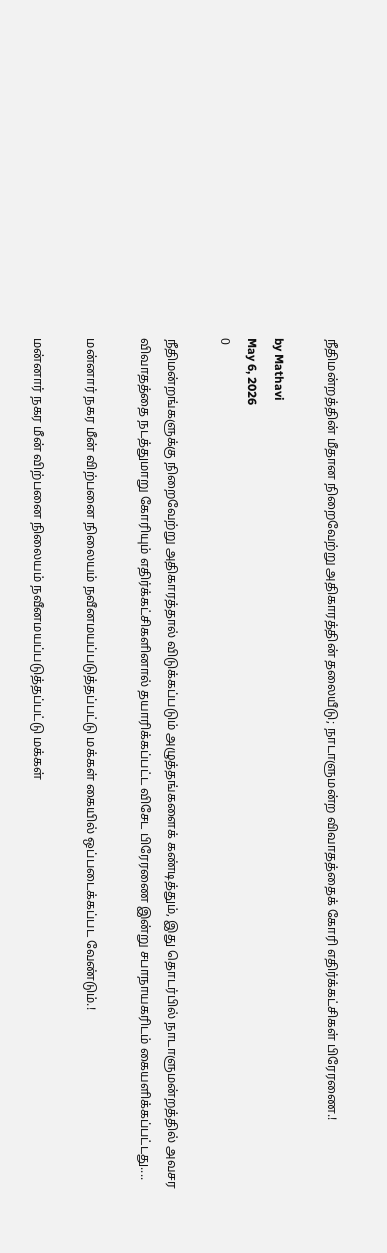நீதிமன்றத்தின் மீதான நிறைவேற்று அதிகாரத்தின் தலையீடு; நாடாளுமன்ற விவாதத்தைக் கோரி எதிர்க்கட்சிகள் பிரேரணை.!

by Mathavi
May 6, 2026
0

நீதிமன்றங்களுக்கு நிறைவேற்று அதிகாரத்தால் விடுக்கப்படும் அழுத்தங்களைக் கண்டித்தும், இது தொடர்பில் நாடாளுமன்றத்தில் அவசர விவாதத்தை நடத்துமாறு கோரியும் எதிர்க்கட்சிகளினால் தயாரிக்கப்பட்ட விசேட பிரேரணை இன்று சபாநாயகரிடம் கையளிக்கப்பட்டது....

மன்னார் நகர மீன் விற்பனை நிலையம் நவீனமயப்படுத்தப்பட்டு மக்கள் கையில் ஒப்படைக்கப்பட வேண்டும்.!

மன்னார் நகர மீன் விற்பனை நிலையம் நவீனமயப்படுத்தப்பட்டு மக்கள்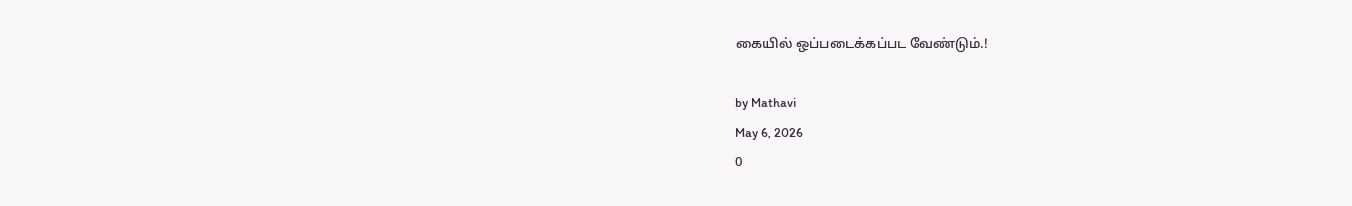கையில் ஒப்படைக்கப்பட வேண்டும்.!

by Mathavi
May 6, 2026
0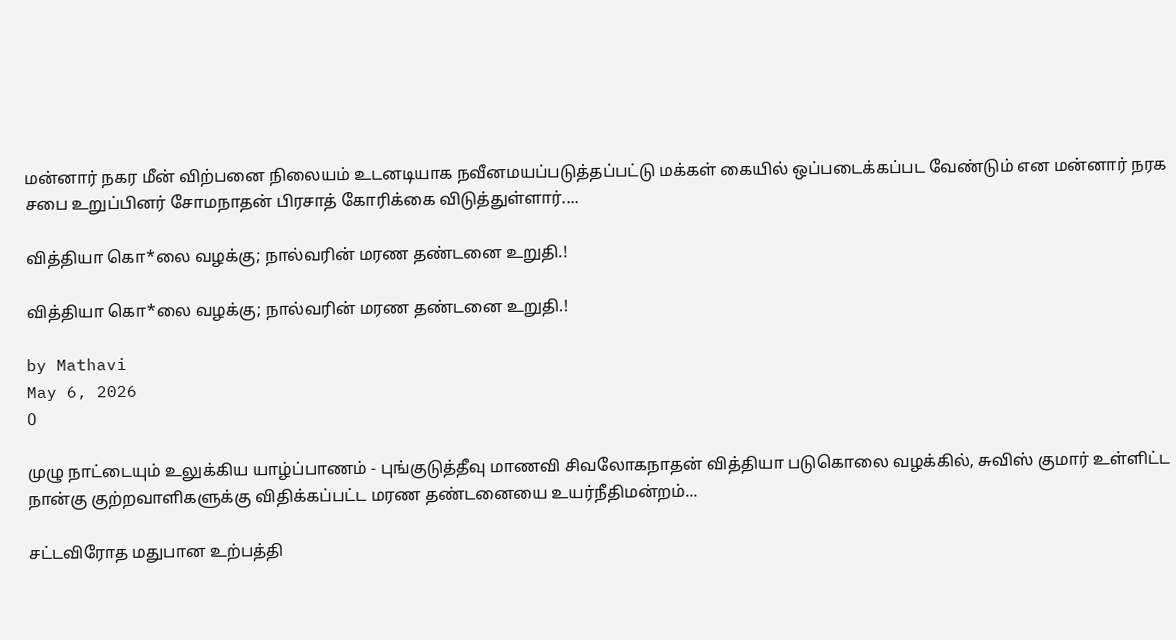மன்னார் நகர மீன் விற்பனை நிலையம் உடனடியாக நவீனமயப்படுத்தப்பட்டு மக்கள் கையில் ஒப்படைக்கப்பட வேண்டும் என மன்னார் நரக சபை உறுப்பினர் சோமநாதன் பிரசாத் கோரிக்கை விடுத்துள்ளார்....

வித்தியா கொ*லை வழக்கு; நால்வரின் மரண தண்டனை உறுதி.!

வித்தியா கொ*லை வழக்கு; நால்வரின் மரண தண்டனை உறுதி.!

by Mathavi
May 6, 2026
0

முழு நாட்டையும் உலுக்கிய யாழ்ப்பாணம் - புங்குடுத்தீவு மாணவி சிவலோகநாதன் வித்தியா படுகொலை வழக்கில், சுவிஸ் குமார் உள்ளிட்ட நான்கு குற்றவாளிகளுக்கு விதிக்கப்பட்ட மரண தண்டனையை உயர்நீதிமன்றம்...

சட்டவிரோத மதுபான உற்பத்தி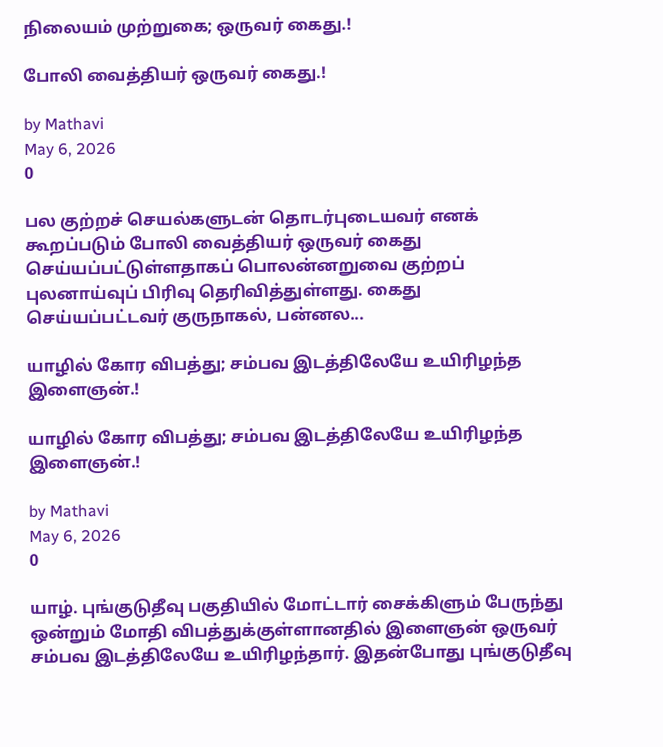நிலையம் முற்றுகை; ஒருவர் கைது.!

போலி வைத்தியர் ஒருவர் கைது.!

by Mathavi
May 6, 2026
0

பல குற்றச் செயல்களுடன் தொடர்புடையவர் எனக் கூறப்படும் போலி வைத்தியர் ஒருவர் கைது செய்யப்பட்டுள்ளதாகப் பொலன்னறுவை குற்றப் புலனாய்வுப் பிரிவு தெரிவித்துள்ளது. கைது செய்யப்பட்டவர் குருநாகல், பன்னல...

யாழில் கோர விபத்து; சம்பவ இடத்திலேயே உயிரிழந்த இளைஞன்.!

யாழில் கோர விபத்து; சம்பவ இடத்திலேயே உயிரிழந்த இளைஞன்.!

by Mathavi
May 6, 2026
0

யாழ். புங்குடுதீவு பகுதியில் மோட்டார் சைக்கிளும் பேருந்து ஒன்றும் மோதி விபத்துக்குள்ளானதில் இளைஞன் ஒருவர் சம்பவ இடத்திலேயே உயிரிழந்தார். இதன்போது புங்குடுதீவு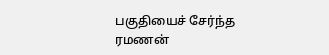பகுதியைச் சேர்ந்த ரமணன்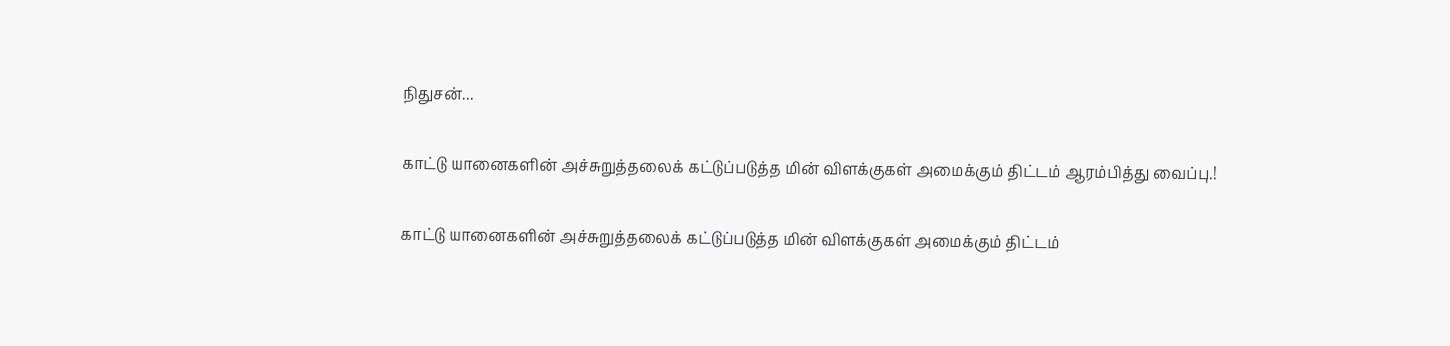நிதுசன்...

காட்டு யானைகளின் அச்சுறுத்தலைக் கட்டுப்படுத்த மின் விளக்குகள் அமைக்கும் திட்டம் ஆரம்பித்து வைப்பு.!

காட்டு யானைகளின் அச்சுறுத்தலைக் கட்டுப்படுத்த மின் விளக்குகள் அமைக்கும் திட்டம்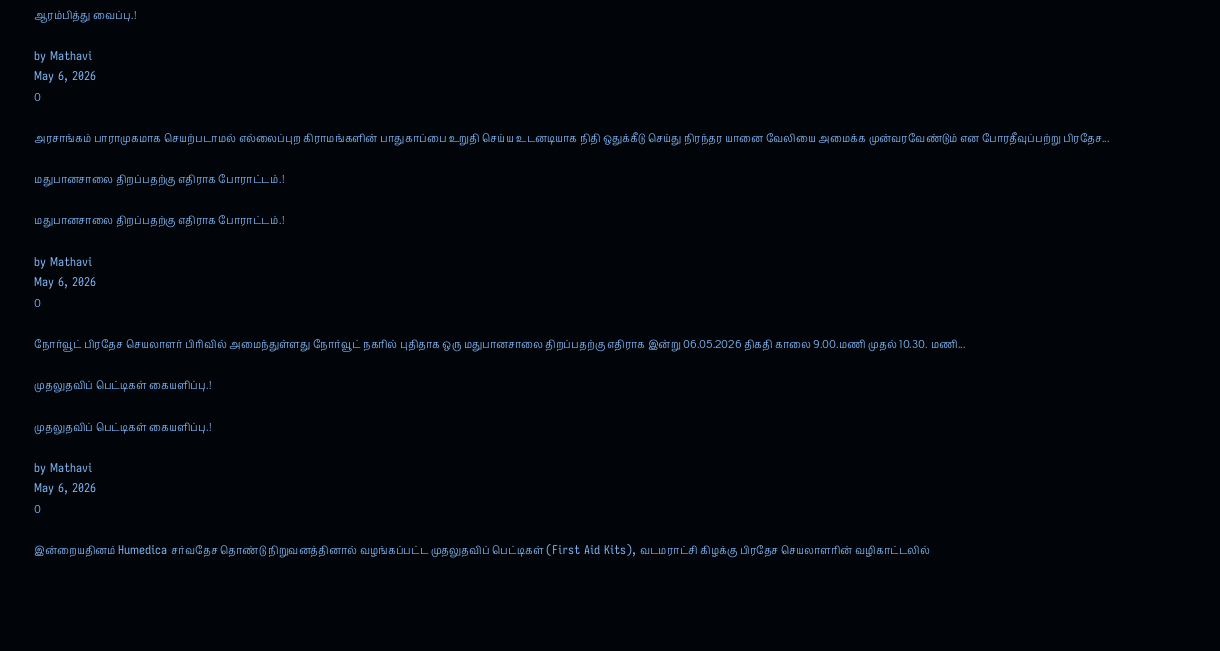ஆரம்பித்து வைப்பு.!

by Mathavi
May 6, 2026
0

அரசாங்கம் பாராமுகமாக செயற்படாமல் எல்லைப்புற கிராமங்களின் பாதுகாப்பை உறுதி செய்ய உடனடியாக நிதி ஒதுக்கீடு செய்து நிரந்தர யானை வேலியை அமைக்க முன்வரவேண்டும் என போரதீவுப்பற்று பிரதேச...

மதுபானசாலை திறப்பதற்கு எதிராக போராட்டம்.!

மதுபானசாலை திறப்பதற்கு எதிராக போராட்டம்.!

by Mathavi
May 6, 2026
0

நோர்வூட் பிரதேச செயலாளர் பிரிவில் அமைந்துள்ளது நோர்வூட் நகரில் புதிதாக ஒரு மதுபானசாலை திறப்பதற்கு எதிராக இன்று 06.05.2026 திகதி காலை 9.00.மணி முதல் 10.30. மணி...

முதலுதவிப் பெட்டிகள் கையளிப்பு.!

முதலுதவிப் பெட்டிகள் கையளிப்பு.!

by Mathavi
May 6, 2026
0

இன்றையதினம் Humedica சர்வதேச தொண்டு நிறுவனத்தினால் வழங்கப்பட்ட முதலுதவிப் பெட்டிகள் (First Aid Kits), வடமராட்சி கிழக்கு பிரதேச செயலாளரின் வழிகாட்டலில்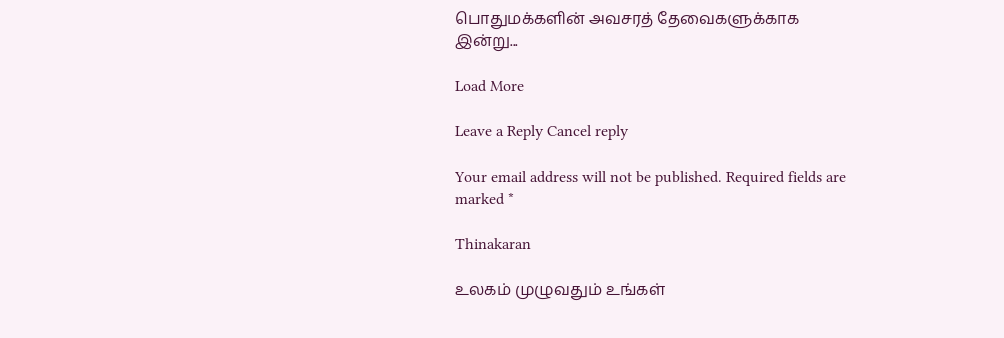பொதுமக்களின் அவசரத் தேவைகளுக்காக இன்று...

Load More

Leave a Reply Cancel reply

Your email address will not be published. Required fields are marked *

Thinakaran

உலகம் முழுவதும் உங்கள்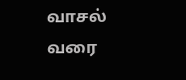வாசல் வரை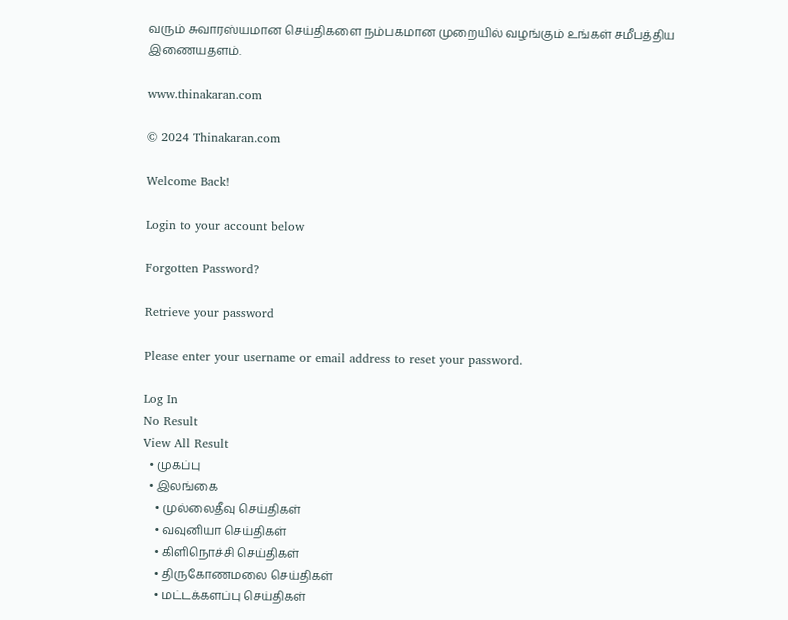வரும் சுவாரஸ்யமான செய்திகளை நம்பகமான முறையில் வழங்கும் உங்கள் சமீபத்திய இணையதளம்.

www.thinakaran.com

© 2024 Thinakaran.com

Welcome Back!

Login to your account below

Forgotten Password?

Retrieve your password

Please enter your username or email address to reset your password.

Log In
No Result
View All Result
  • முகப்பு
  • இலங்கை
    • முல்லைதீவு செய்திகள்
    • வவுனியா செய்திகள்
    • கிளிநொச்சி செய்திகள்
    • திருகோணமலை செய்திகள்
    • மட்டக்களப்பு செய்திகள்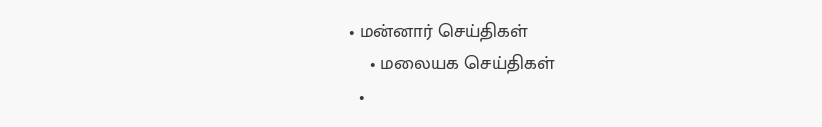• மன்னார் செய்திகள்
    • மலையக செய்திகள்
  •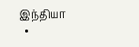இந்தியா
  •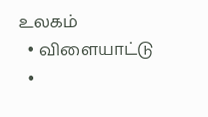உலகம்
  • விளையாட்டு
  •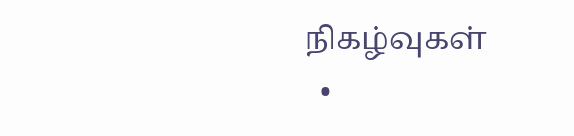நிகழ்வுகள்
  •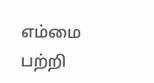எம்மை பற்றி